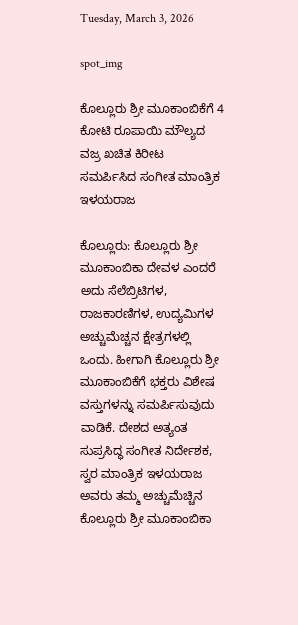Tuesday, March 3, 2026

spot_img

ಕೊಲ್ಲೂರು ಶ್ರೀ ಮೂಕಾಂಬಿಕೆಗೆ 4 ಕೋಟಿ ರೂಪಾಯಿ ಮೌಲ್ಯದ ವಜ್ರ ಖಚಿತ ಕಿರೀಟ  ಸಮರ್ಪಿಸಿದ ಸಂಗೀತ ಮಾಂತ್ರಿಕ ಇಳಯರಾಜ

ಕೊಲ್ಲೂರು: ಕೊಲ್ಲೂರು ಶ್ರೀ ಮೂಕಾಂಬಿಕಾ ದೇವಳ ಎಂದರೆ ಅದು ಸೆಲೆಬ್ರಿಟಿಗಳ, ರಾಜಕಾರಣಿಗಳ, ಉದ್ಯಮಿಗಳ ಅಚ್ಚುಮೆಚ್ಚನ ಕ್ಷೇತ್ರಗಳಲ್ಲಿ ಒಂದು. ಹೀಗಾಗಿ ಕೊಲ್ಲೂರು ಶ್ರೀ ಮೂಕಾಂಬಿಕೆಗೆ ಭಕ್ತರು ವಿಶೇಷ ವಸ್ತುಗಳನ್ನು ಸಮರ್ಪಿಸುವುದು ವಾಡಿಕೆ. ದೇಶದ ಅತ್ಯಂತ ಸುಪ್ರಸಿದ್ಧ ಸಂಗೀತ ನಿರ್ದೇಶಕ, ಸ್ವರ ಮಾಂತ್ರಿಕ ಇಳಯರಾಜ ಅವರು ತಮ್ಮ ಅಚ್ಚುಮೆಚ್ಚಿನ ಕೊಲ್ಲೂರು ಶ್ರೀ ಮೂಕಾಂಬಿಕಾ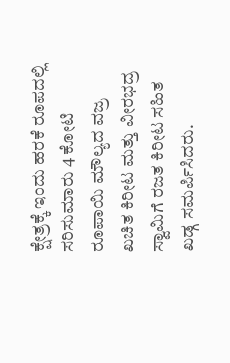ಕ್ಷೇತ್ರಕ್ಕೆ ಇಂದು ಹರಕೆ ರೂಪದಲ್ಲಿ ಸರಿಸುಮಾರು 4 ಕೋಟಿ ರೂಪಾಯಿ ಮೌಲ್ಯದ ವಜ್ರ ಖಚಿತ ಕಿರೀಟ ಮತ್ತು ವೀರಭದ್ರ ಸ್ವಾಮಿಗೆ ರಜತ ಕಿರೀಟ ಸಹಿತ ಖಡ್ಗ ಸಮರ್ಪಿಸಿದರು.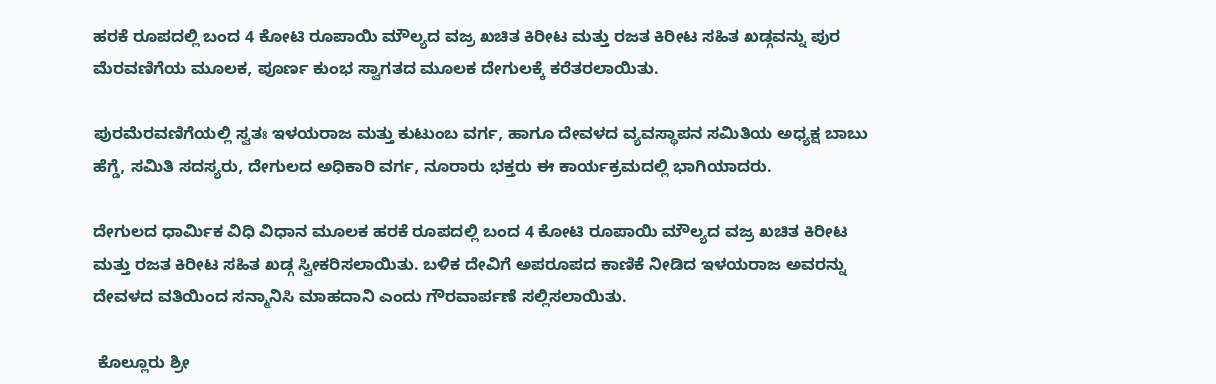ಹರಕೆ ರೂಪದಲ್ಲಿ ಬಂದ 4 ಕೋಟಿ ರೂಪಾಯಿ ಮೌಲ್ಯದ ವಜ್ರ ಖಚಿತ ಕಿರೀಟ ಮತ್ತು ರಜತ ಕಿರೀಟ ಸಹಿತ ಖಡ್ಗವನ್ನು ಪುರ ಮೆರವಣಿಗೆಯ ಮೂಲಕ, ಪೂರ್ಣ ಕುಂಭ ಸ್ವಾಗತದ ಮೂಲಕ ದೇಗುಲಕ್ಕೆ ಕರೆತರಲಾಯಿತು.

ಪುರಮೆರವಣಿಗೆಯಲ್ಲಿ ಸ್ವತಃ ಇಳಯರಾಜ ಮತ್ತು ಕುಟುಂಬ ವರ್ಗ, ಹಾಗೂ ದೇವಳದ ವ್ಯವಸ್ಥಾಪನ ಸಮಿತಿಯ ಅಧ್ಯಕ್ಷ ಬಾಬು ಹೆಗ್ಡೆ, ಸಮಿತಿ ಸದಸ್ಯರು, ದೇಗುಲದ ಅಧಿಕಾರಿ ವರ್ಗ, ನೂರಾರು ಭಕ್ತರು ಈ ಕಾರ್ಯಕ್ರಮದಲ್ಲಿ ಭಾಗಿಯಾದರು.

ದೇಗುಲದ ಧಾರ್ಮಿಕ ವಿಧಿ ವಿಧಾನ ಮೂಲಕ ಹರಕೆ ರೂಪದಲ್ಲಿ ಬಂದ 4 ಕೋಟಿ ರೂಪಾಯಿ ಮೌಲ್ಯದ ವಜ್ರ ಖಚಿತ ಕಿರೀಟ ಮತ್ತು ರಜತ ಕಿರೀಟ ಸಹಿತ ಖಡ್ಗ ಸ್ವೀಕರಿಸಲಾಯಿತು. ಬಳಿಕ ದೇವಿಗೆ ಅಪರೂಪದ ಕಾಣಿಕೆ ನೀಡಿದ ಇಳಯರಾಜ ಅವರನ್ನು ದೇವಳದ ವತಿಯಿಂದ ಸನ್ಮಾನಿಸಿ ಮಾಹದಾನಿ ಎಂದು ಗೌರವಾರ್ಪಣೆ ಸಲ್ಲಿಸಲಾಯಿತು.

 ಕೊಲ್ಲೂರು ಶ್ರೀ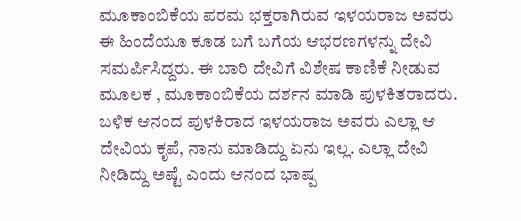ಮೂಕಾಂಬಿಕೆಯ ಪರಮ ಭಕ್ತರಾಗಿರುವ ಇಳಯರಾಜ ಅವರು ಈ ಹಿಂದೆಯೂ ಕೂಡ ಬಗೆ ಬಗೆಯ ಆಭರಣಗಳನ್ನು ದೇವಿ ಸಮರ್ಪಿಸಿದ್ದರು. ಈ ಬಾರಿ ದೇವಿಗೆ ವಿಶೇಷ ಕಾಣಿಕೆ ನೀಡುವ ಮೂಲಕ , ಮೂಕಾಂಬಿಕೆಯ ದರ್ಶನ ಮಾಡಿ ಪುಳಕಿತರಾದರು. ಬಳಿಕ ಆನಂದ ಪುಳಕಿರಾದ ಇಳಯರಾಜ ಅವರು ಎಲ್ಲಾ ಆ ದೇವಿಯ ಕೃಪೆ, ನಾನು ಮಾಡಿದ್ದು ಏನು ಇಲ್ಲ. ಎಲ್ಲಾ ದೇವಿ ನೀಡಿದ್ದು ಅಷ್ಟೆ ಎಂದು ಆನಂದ ಭಾಷ್ಪ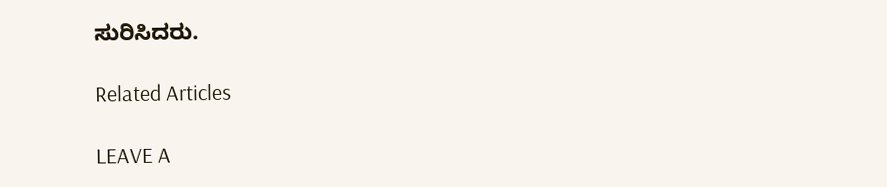ಸುರಿಸಿದರು.

Related Articles

LEAVE A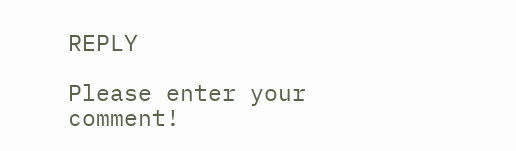REPLY

Please enter your comment!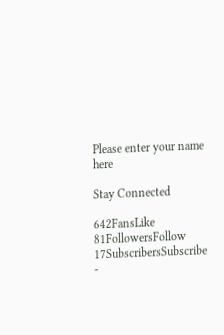Please enter your name here

Stay Connected

642FansLike
81FollowersFollow
17SubscribersSubscribe
-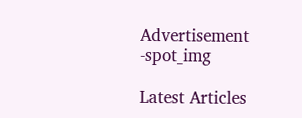Advertisement -spot_img

Latest Articles